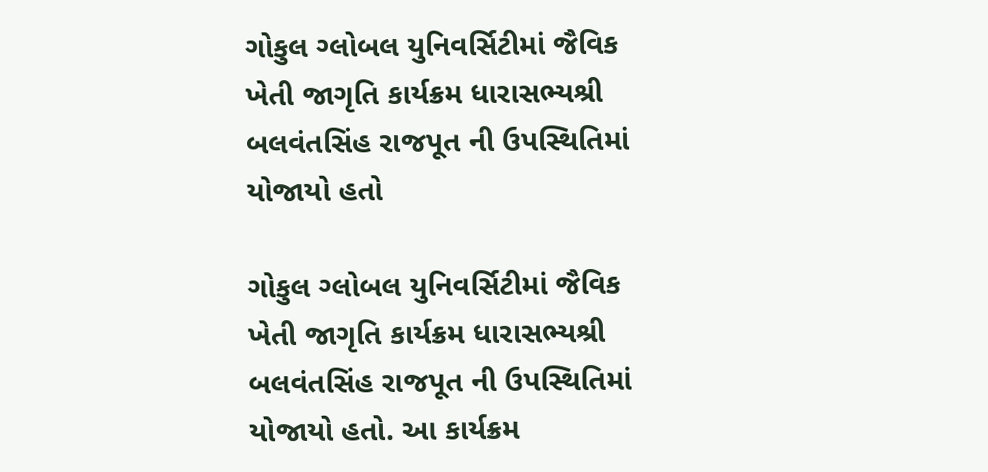ગોકુલ ગ્લોબલ યુનિવર્સિટીમાં જૈવિક ખેતી જાગૃતિ કાર્યક્રમ ધારાસભ્યશ્રી બલવંતસિંહ રાજપૂત ની ઉપસ્થિતિમાં યોજાયો હતો

ગોકુલ ગ્લોબલ યુનિવર્સિટીમાં જૈવિક ખેતી જાગૃતિ કાર્યક્રમ ધારાસભ્યશ્રી બલવંતસિંહ રાજપૂત ની ઉપસ્થિતિમાં યોજાયો હતો. આ કાર્યક્રમ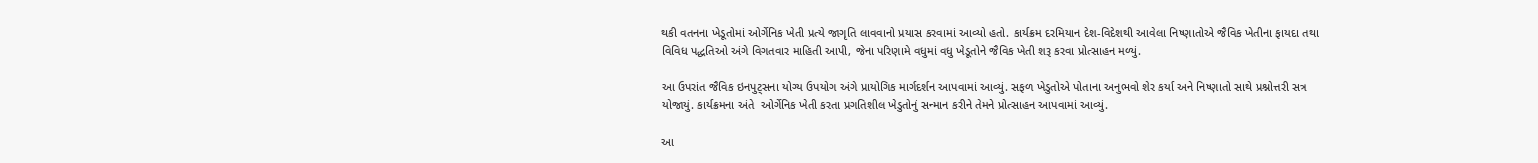થકી વતનના ખેડૂતોમાં ઓર્ગેનિક ખેતી પ્રત્યે જાગૃતિ લાવવાનો પ્રયાસ કરવામાં આવ્યો હતો. કાર્યક્રમ દરમિયાન દેશ-વિદેશથી આવેલા નિષ્ણાતોએ જૈવિક ખેતીના ફાયદા તથા વિવિધ પદ્ધતિઓ અંગે વિગતવાર માહિતી આપી, જેના પરિણામે વધુમાં વધુ ખેડૂતોને જૈવિક ખેતી શરૂ કરવા પ્રોત્સાહન મળ્યું.

આ ઉપરાંત જૈવિક ઇનપુટ્સના યોગ્ય ઉપયોગ અંગે પ્રાયોગિક માર્ગદર્શન આપવામાં આવ્યું. સફળ ખેડુતોએ પોતાના અનુભવો શેર કર્યા અને નિષ્ણાતો સાથે પ્રશ્નોત્તરી સત્ર યોજાયું. કાર્યક્રમના અંતે ‌ ઓર્ગેનિક ખેતી કરતા પ્રગતિશીલ ખેડુતોનું સન્માન કરીને તેમને પ્રોત્સાહન આપવામાં આવ્યું.

આ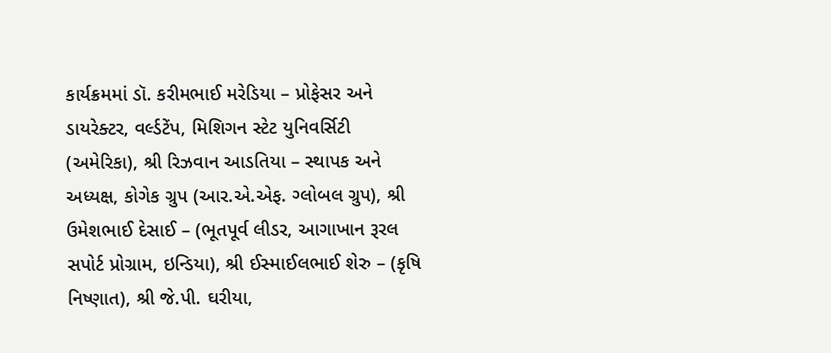કાર્યક્રમમાં ડૉ. કરીમભાઈ મરેડિયા – પ્રોફેસર અને ડાયરેક્ટર, વર્લ્ડટેંપ, મિશિગન સ્ટેટ યુનિવર્સિટી (અમેરિકા), શ્રી રિઝવાન આડતિયા – સ્થાપક અને અધ્યક્ષ, કોગેક ગ્રુપ (આર.એ.એફ. ગ્લોબલ ગ્રુપ), શ્રી ઉમેશભાઈ દેસાઈ – (ભૂતપૂર્વ લીડર, આગાખાન રૂરલ સપોર્ટ પ્રોગ્રામ, ઇન્ડિયા), શ્રી ઈસ્માઈલભાઈ શેરુ – (કૃષિ નિષ્ણાત), શ્રી જે.પી. ઘરીયા,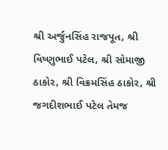શ્રી અર્જુનસિંહ રાજપૂત, શ્રી વિષ્ણુભાઈ પટેલ, શ્રી સોમાજી ઠાકોર, શ્રી વિક્રમસિંહ ઠાકોર, શ્રી જગદીશભાઈ પટેલ તેમજ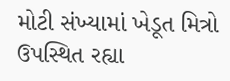મોટી સંખ્યામાં ખેડૂત મિત્રો ઉપસ્થિત રહ્યા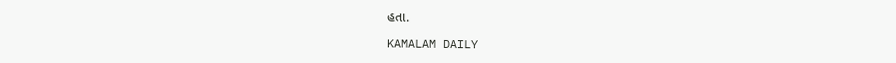હતા.

KAMALAM DAILY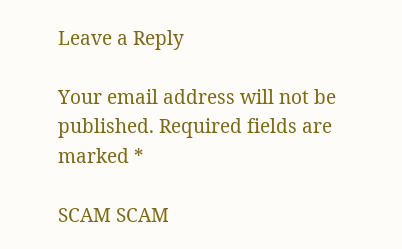Leave a Reply

Your email address will not be published. Required fields are marked *

SCAM SCAM